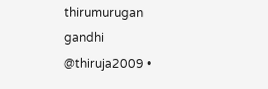thirumurugan gandhi
@thiruja2009 •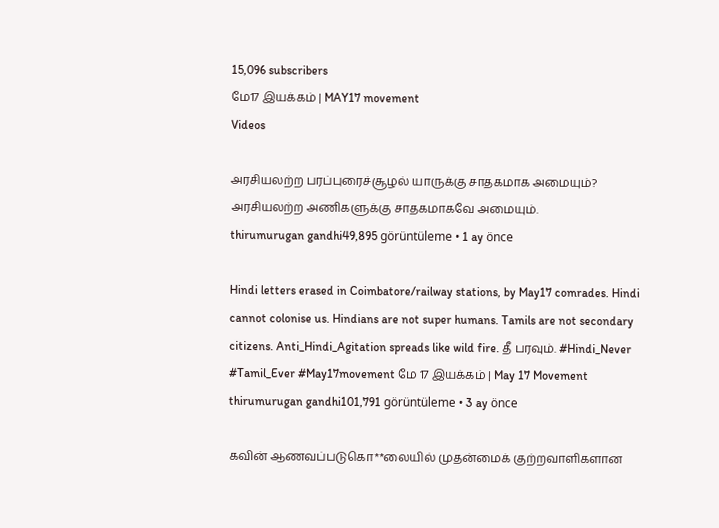15,096 subscribers
மே17 இயக்கம் | MAY17 movement
Videos

அரசியலற்ற பரப்புரைச்சூழல் யாருக்கு சாதகமாக அமையும்? அரசியலற்ற அணிகளுக்கு சாதகமாகவே அமையும்.
thirumurugan gandhi49,895 görüntüleme • 1 ay önce

Hindi letters erased in Coimbatore/railway stations, by May17 comrades. Hindi cannot colonise us. Hindians are not super humans. Tamils are not secondary citizens. Anti_Hindi_Agitation spreads like wild fire. தீ பரவும். #Hindi_Never #Tamil_Ever #May17movement மே 17 இயக்கம் | May 17 Movement
thirumurugan gandhi101,791 görüntüleme • 3 ay önce

கவின் ஆணவப்படுகொ**லையில் முதன்மைக் குற்றவாளிகளான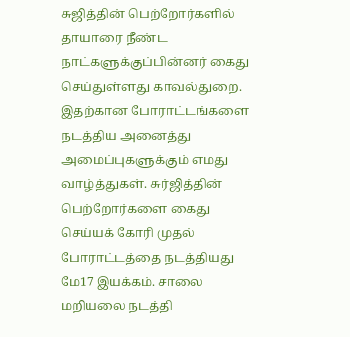சுஜித்தின் பெற்றோர்களில் தாயாரை நீண்ட நாட்களுக்குப்பின்னர் கைது செய்துள்ளது காவல்துறை. இதற்கான போராட்டங்களை நடத்திய அனைத்து அமைப்புகளுக்கும் எமது வாழ்த்துகள். சுர்ஜித்தின் பெற்றோர்களை கைது செய்யக் கோரி முதல் போராட்டத்தை நடத்தியது மே17 இயக்கம். சாலை மறியலை நடத்தி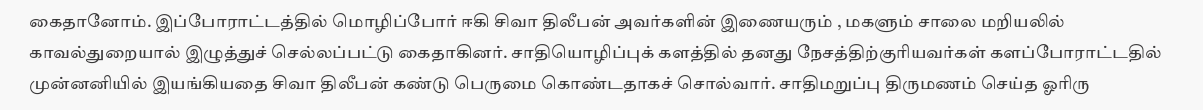கைதானோம். இப்போராட்டத்தில் மொழிப்போர் ஈகி சிவா திலீபன் அவர்களின் இணையரும் , மகளும் சாலை மறியலில் காவல்துறையால் இழுத்துச் செல்லப்பட்டு கைதாகினர். சாதியொழிப்புக் களத்தில் தனது நேசத்திற்குரியவர்கள் களப்போராட்டதில் முன்னனியில் இயங்கியதை சிவா திலீபன் கண்டு பெருமை கொண்டதாகச் சொல்வார். சாதிமறுப்பு திருமணம் செய்த ஓரிரு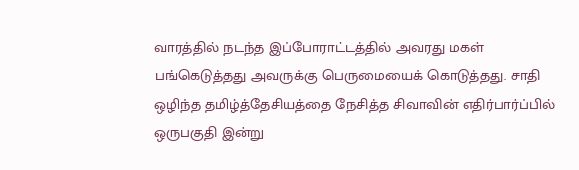வாரத்தில் நடந்த இப்போராட்டத்தில் அவரது மகள் பங்கெடுத்தது அவருக்கு பெருமையைக் கொடுத்தது. சாதி ஒழிந்த தமிழ்த்தேசியத்தை நேசித்த சிவாவின் எதிர்பார்ப்பில் ஒருபகுதி இன்று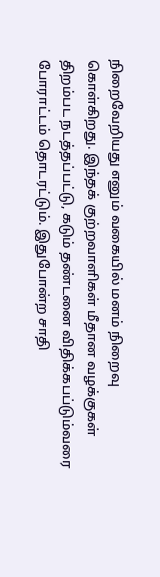நிறைவேறியது எனும் வகையில் மனம் நிறைவு கொள்கிறது. இந்தக் குற்றவாளிகள் மீதான வழக்குகள் திறம்பட நடத்தப்பட்டு, கடும் தண்டனை விதிக்கபப்டும்வரை போராட்டம் தொடரட்டும். இதுபோன்ற சாதி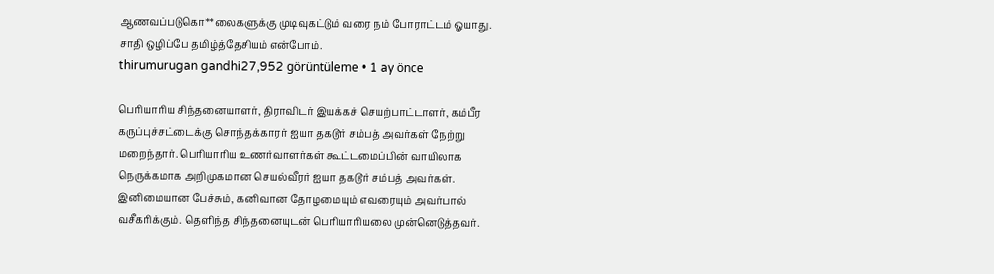ஆணவப்படுகொ**லைகளுக்கு முடிவுகட்டும் வரை நம் போராட்டம் ஓயாது. சாதி ஒழிப்பே தமிழ்த்தேசியம் என்போம்.
thirumurugan gandhi27,952 görüntüleme • 1 ay önce

பெரியாரிய சிந்தனையாளர், திராவிடர் இயக்கச் செயற்பாட்டாளர், கம்பீர கருப்புச்சட்டைக்கு சொந்தக்காரர் ஐயா தகடூர் சம்பத் அவர்கள் நேற்று மறைந்தார். பெரியாரிய உணர்வாளர்கள் கூட்டமைப்பின் வாயிலாக நெருக்கமாக அறிமுகமான செயல்வீரர் ஐயா தகடூர் சம்பத் அவர்கள். இனிமையான பேச்சும், கனிவான தோழமையும் எவரையும் அவர்பால் வசீகரிக்கும். தெளிந்த சிந்தனையுடன் பெரியாரியலை முன்னெடுத்தவர்.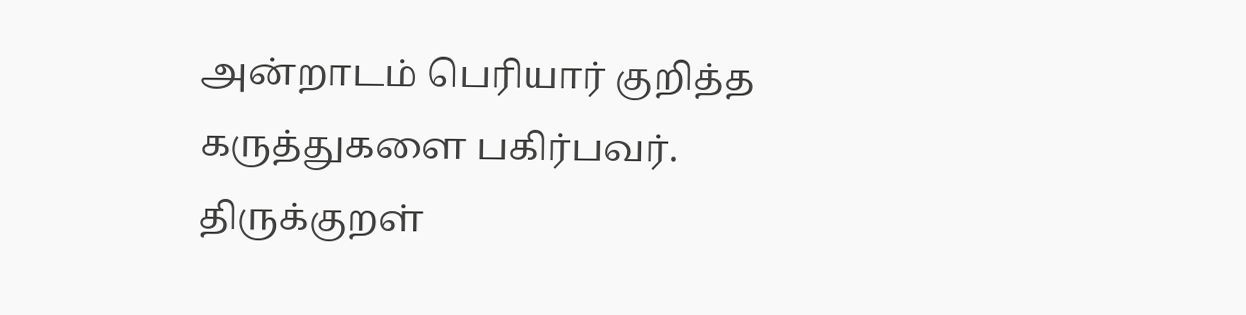அன்றாடம் பெரியார் குறித்த கருத்துகளை பகிர்பவர். திருக்குறள்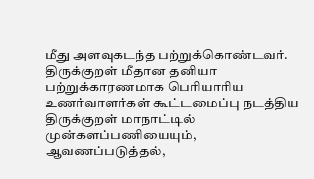மீது அளவுகடந்த பற்றுக்கொண்டவர். திருக்குறள் மீதான தனியா பற்றுக்காரணமாக பெரியாரிய உணர்வாளர்கள் கூட்டமைப்பு நடத்திய திருக்குறள் மாநாட்டில் முன்களப்பணியையும், ஆவணப்படுத்தல்,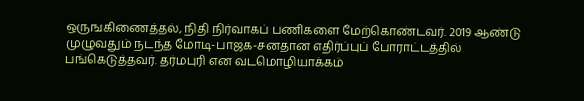ஒருஙகிணைத்தல், நிதி நிர்வாகப் பணிகளை மேற்கொண்டவர். 2019 ஆண்டு முழுவதும் நடந்த மோடி-பாஜக-சனதான எதிர்ப்புப் போராட்டத்தில் பங்கெடுத்தவர். தர்மபுரி என வடமொழியாக்கம்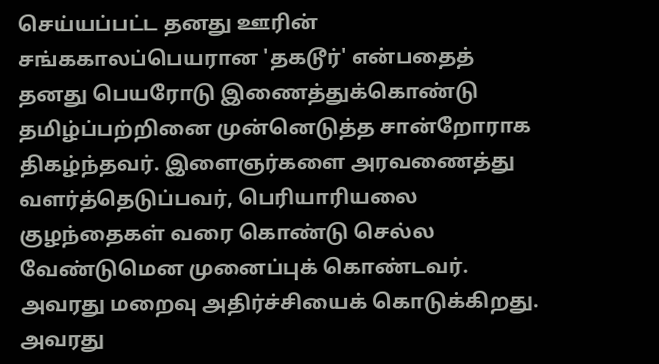செய்யப்பட்ட தனது ஊரின் சங்ககாலப்பெயரான 'தகடூர்' என்பதைத் தனது பெயரோடு இணைத்துக்கொண்டு தமிழ்ப்பற்றினை முன்னெடுத்த சான்றோராக திகழ்ந்தவர். இளைஞர்களை அரவணைத்து வளர்த்தெடுப்பவர், பெரியாரியலை குழந்தைகள் வரை கொண்டு செல்ல வேண்டுமென முனைப்புக் கொண்டவர். அவரது மறைவு அதிர்ச்சியைக் கொடுக்கிறது. அவரது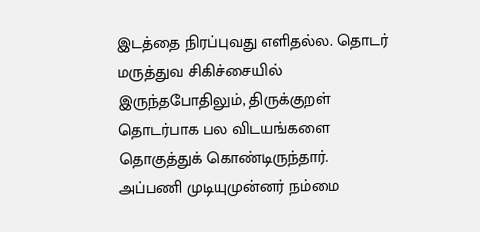இடத்தை நிரப்புவது எளிதல்ல. தொடர் மருத்துவ சிகிச்சையில் இருந்தபோதிலும், திருக்குறள் தொடர்பாக பல விடயங்களை தொகுத்துக் கொண்டிருந்தார். அப்பணி முடியுமுன்னர் நம்மை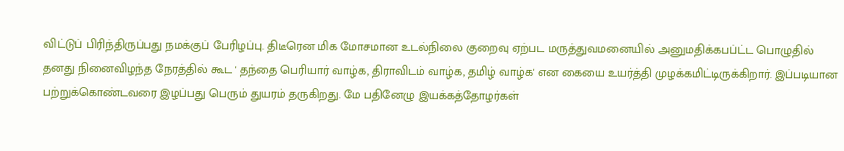விட்டுப் பிரிந்திருப்பது நமக்குப் பேரிழப்பு. திடீரென மிக மோசமான உடல்நிலை குறைவு ஏற்பட மருத்துவமனையில் அனுமதிக்கபப்ட்ட பொழுதில் தனது நினைவிழந்த நேரத்தில் கூட ' தந்தை பெரியார் வாழ்க, திராவிடம் வாழ்க, தமிழ் வாழ்க' என கையை உயர்த்தி முழக்கமிட்டிருக்கிறார். இப்படியான பற்றுக்கொண்டவரை இழப்பது பெரும் துயரம் தருகிறது. மே பதினேழு இயக்கத்தோழர்கள்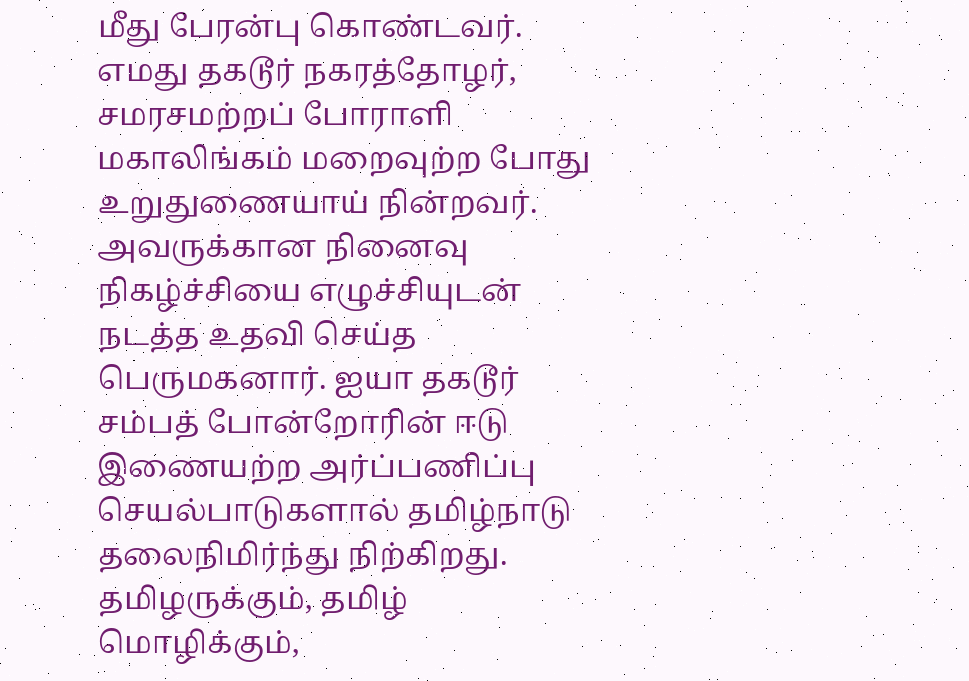மீது பேரன்பு கொண்டவர். எமது தகடூர் நகரத்தோழர், சமரசமற்றப் போராளி மகாலிங்கம் மறைவுற்ற போது உறுதுணையாய் நின்றவர். அவருக்கான நினைவு நிகழ்ச்சியை எழுச்சியுடன் நடத்த உதவி செய்த பெருமகனார். ஐயா தகடூர் சம்பத் போன்றோரின் ஈடு இணையற்ற அர்ப்பணிப்பு செயல்பாடுகளால் தமிழ்நாடு தலைநிமிர்ந்து நிற்கிறது. தமிழருக்கும், தமிழ் மொழிக்கும்,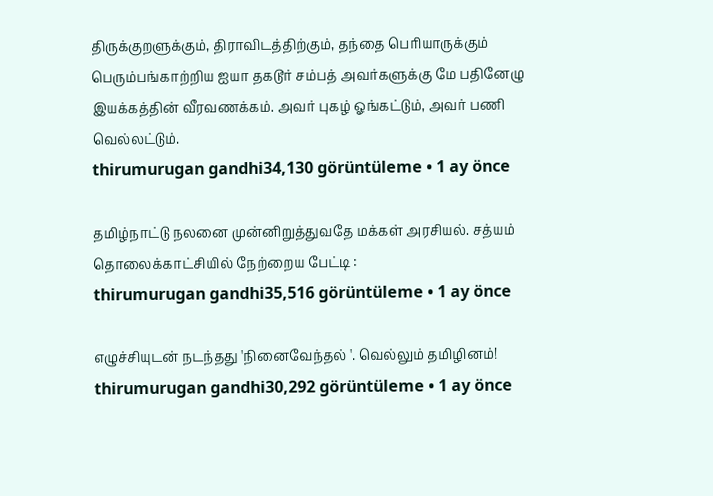திருக்குறளுக்கும், திராவிடத்திற்கும், தந்தை பெரியாருக்கும் பெரும்பங்காற்றிய ஐயா தகடூர் சம்பத் அவர்களுக்கு மே பதினேழு இயக்கத்தின் வீரவணக்கம். அவர் புகழ் ஓங்கட்டும், அவர் பணி வெல்லட்டும்.
thirumurugan gandhi34,130 görüntüleme • 1 ay önce

தமிழ்நாட்டு நலனை முன்னிறுத்துவதே மக்கள் அரசியல். சத்யம் தொலைக்காட்சியில் நேற்றைய பேட்டி :
thirumurugan gandhi35,516 görüntüleme • 1 ay önce

எழுச்சியுடன் நடந்தது 'நினைவேந்தல் '. வெல்லும் தமிழினம்!
thirumurugan gandhi30,292 görüntüleme • 1 ay önce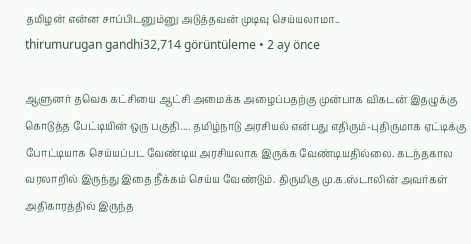தமிழன் என்ன சாப்பிடனும்னு அடுத்தவன் முடிவு செய்யலாமா..
thirumurugan gandhi32,714 görüntüleme • 2 ay önce

ஆளுனர் தவெக கட்சியை ஆட்சி அமைக்க அழைப்பதற்கு முன்பாக விகடன் இதழுக்கு கொடுத்த பேட்டியின் ஒரு பகுதி.... தமிழ்நாடு அரசியல் என்பது எதிரும்-புதிருமாக ஏட்டிக்கு போட்டியாக செய்யப்பட வேண்டிய அரசியலாக இருக்க வேண்டியதில்லை. கடந்தகால வரலாறில் இருந்து இதை நீக்கம் செய்ய வேண்டும். திருமிகு மு.க.ஸ்டாலின் அவர்கள் அதிகாரத்தில் இருந்த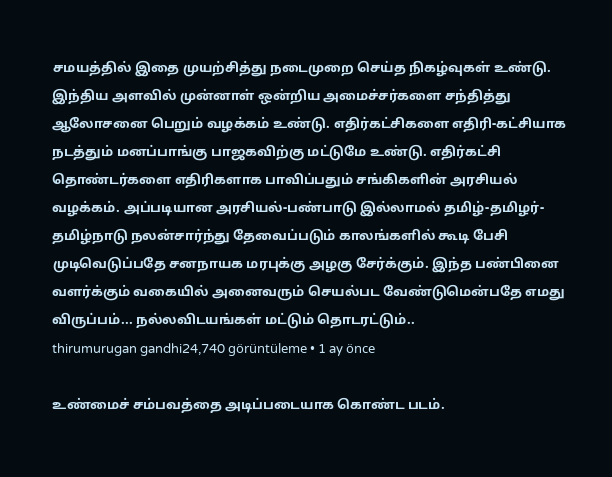சமயத்தில் இதை முயற்சித்து நடைமுறை செய்த நிகழ்வுகள் உண்டு. இந்திய அளவில் முன்னாள் ஒன்றிய அமைச்சர்களை சந்தித்து ஆலோசனை பெறும் வழக்கம் உண்டு. எதிர்கட்சிகளை எதிரி-கட்சியாக நடத்தும் மனப்பாங்கு பாஜகவிற்கு மட்டுமே உண்டு. எதிர்கட்சி தொண்டர்களை எதிரிகளாக பாவிப்பதும் சங்கிகளின் அரசியல் வழக்கம். அப்படியான அரசியல்-பண்பாடு இல்லாமல் தமிழ்-தமிழர்-தமிழ்நாடு நலன்சார்ந்து தேவைப்படும் காலங்களில் கூடி பேசி முடிவெடுப்பதே சனநாயக மரபுக்கு அழகு சேர்க்கும். இந்த பண்பினை வளர்க்கும் வகையில் அனைவரும் செயல்பட வேண்டுமென்பதே எமது விருப்பம்... நல்லவிடயங்கள் மட்டும் தொடரட்டும்..
thirumurugan gandhi24,740 görüntüleme • 1 ay önce

உண்மைச் சம்பவத்தை அடிப்படையாக கொண்ட படம்.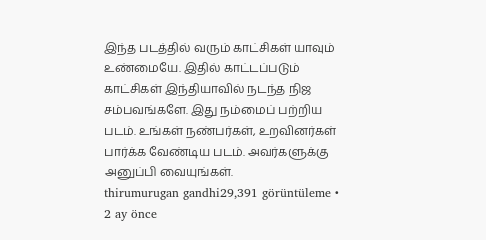இந்த படத்தில் வரும் காட்சிகள் யாவும் உண்மையே. இதில் காட்டப்படும் காட்சிகள் இந்தியாவில் நடந்த நிஜ சம்பவங்களே. இது நம்மைப் பற்றிய படம். உங்கள் நண்பர்கள், உறவினர்கள் பார்க்க வேண்டிய படம். அவர்களுக்கு அனுப்பி வையுங்கள்.
thirumurugan gandhi29,391 görüntüleme • 2 ay önce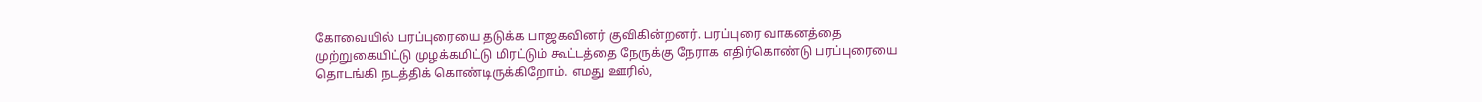கோவையில் பரப்புரையை தடுக்க பாஜகவினர் குவிகின்றனர். பரப்புரை வாகனத்தை முற்றுகையிட்டு முழக்கமிட்டு மிரட்டும் கூட்டத்தை நேருக்கு நேராக எதிர்கொண்டு பரப்புரையை தொடங்கி நடத்திக் கொண்டிருக்கிறோம். எமது ஊரில்,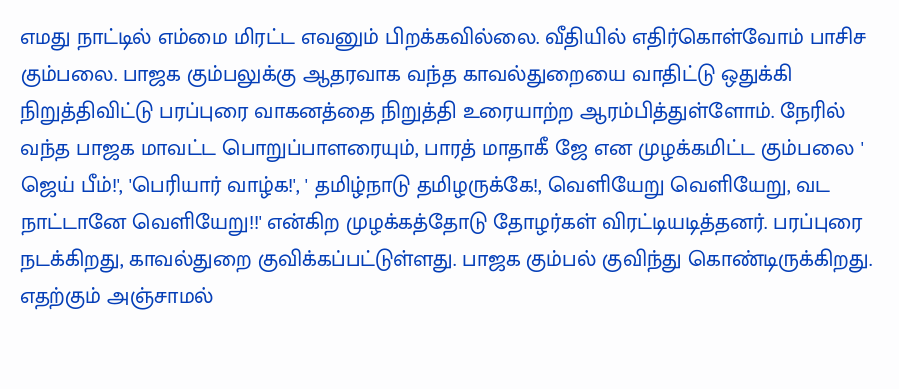எமது நாட்டில் எம்மை மிரட்ட எவனும் பிறக்கவில்லை. வீதியில் எதிர்கொள்வோம் பாசிச கும்பலை. பாஜக கும்பலுக்கு ஆதரவாக வந்த காவல்துறையை வாதிட்டு ஒதுக்கி நிறுத்திவிட்டு பரப்புரை வாகனத்தை நிறுத்தி உரையாற்ற ஆரம்பித்துள்ளோம். நேரில் வந்த பாஜக மாவட்ட பொறுப்பாளரையும், பாரத் மாதாகீ ஜே என முழக்கமிட்ட கும்பலை ' ஜெய் பீம்!', 'பெரியார் வாழ்க!', ' தமிழ்நாடு தமிழருக்கே!, வெளியேறு வெளியேறு, வட நாட்டானே வெளியேறு!!' என்கிற முழக்கத்தோடு தோழர்கள் விரட்டியடித்தனர். பரப்புரை நடக்கிறது, காவல்துறை குவிக்கப்பட்டுள்ளது. பாஜக கும்பல் குவிந்து கொண்டிருக்கிறது. எதற்கும் அஞ்சாமல்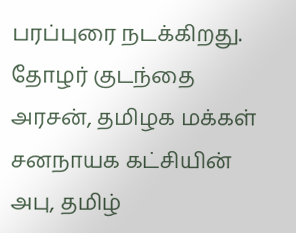பரப்புரை நடக்கிறது. தோழர் குடந்தை அரசன், தமிழக மக்கள் சனநாயக கட்சியின் அபு, தமிழ்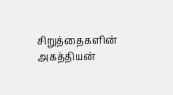சிறுத்தைகளின் அகத்தியன்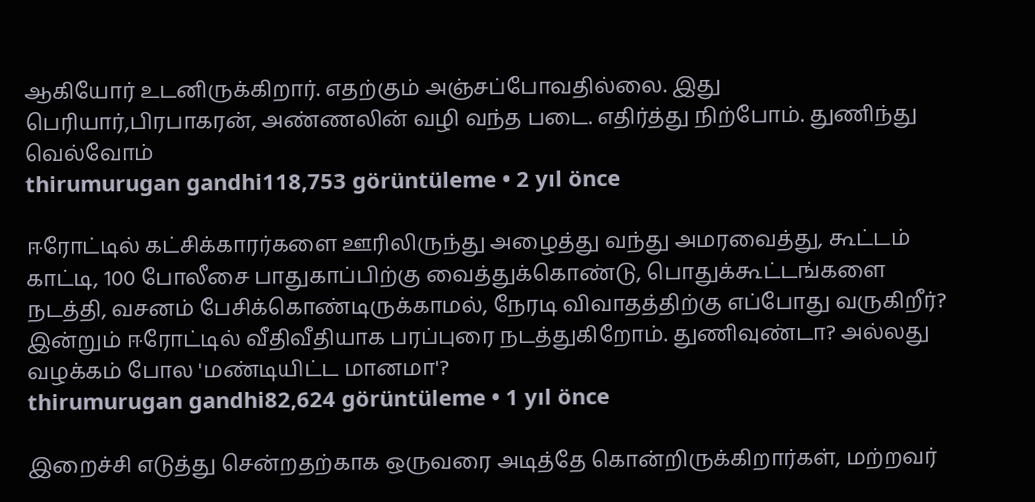ஆகியோர் உடனிருக்கிறார். எதற்கும் அஞ்சப்போவதில்லை. இது பெரியார்,பிரபாகரன், அண்ணலின் வழி வந்த படை. எதிர்த்து நிற்போம். துணிந்து வெல்வோம்
thirumurugan gandhi118,753 görüntüleme • 2 yıl önce

ஈரோட்டில் கட்சிக்காரர்களை ஊரிலிருந்து அழைத்து வந்து அமரவைத்து, கூட்டம் காட்டி, 100 போலீசை பாதுகாப்பிற்கு வைத்துக்கொண்டு, பொதுக்கூட்டங்களை நடத்தி, வசனம் பேசிக்கொண்டிருக்காமல், நேரடி விவாதத்திற்கு எப்போது வருகிறீர்? இன்றும் ஈரோட்டில் வீதிவீதியாக பரப்புரை நடத்துகிறோம். துணிவுண்டா? அல்லது வழக்கம் போல 'மண்டியிட்ட மானமா'?
thirumurugan gandhi82,624 görüntüleme • 1 yıl önce

இறைச்சி எடுத்து சென்றதற்காக ஒருவரை அடித்தே கொன்றிருக்கிறார்கள், மற்றவர்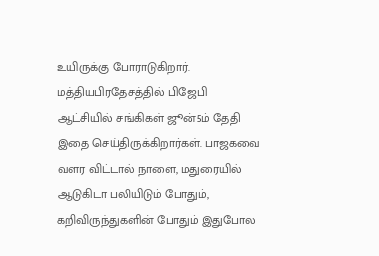உயிருக்கு போராடுகிறார். மத்தியபிரதேசத்தில் பிஜேபி ஆட்சியில் சங்கிகள் ஜூன்5ம் தேதி இதை செய்திருக்கிறார்கள். பாஜகவை வளர விட்டால் நாளை, மதுரையில் ஆடுகிடா பலியிடும் போதும், கறிவிருந்துகளின் போதும் இதுபோல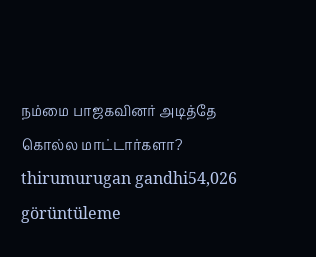நம்மை பாஜகவினர் அடித்தே கொல்ல மாட்டார்களா?
thirumurugan gandhi54,026 görüntüleme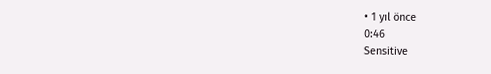• 1 yıl önce
0:46
Sensitive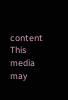content
This media may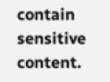contain sensitive content.